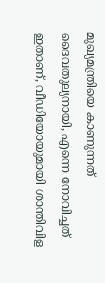മുഖ്യമന്ത്രിയെ കാണുന്നത് ദൈവതുല്യനായി, എന്നെ നോവിച്ചത് ഇതാണ്, വീഡിയോയുമായി ശാന്തിവിള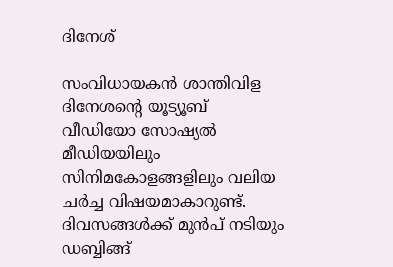ദിനേശ്

സംവിധായകൻ ശാന്തിവിള ദിനേശന്റെ യൂട്യൂബ് വീഡിയോ സോഷ്യൽ മീഡിയയിലും സിനിമകോളങ്ങളിലും വലിയ ചർച്ച വിഷയമാകാറുണ്ട്. ദിവസങ്ങൾക്ക് മുൻപ് നടിയും ഡബ്ബിങ്ങ്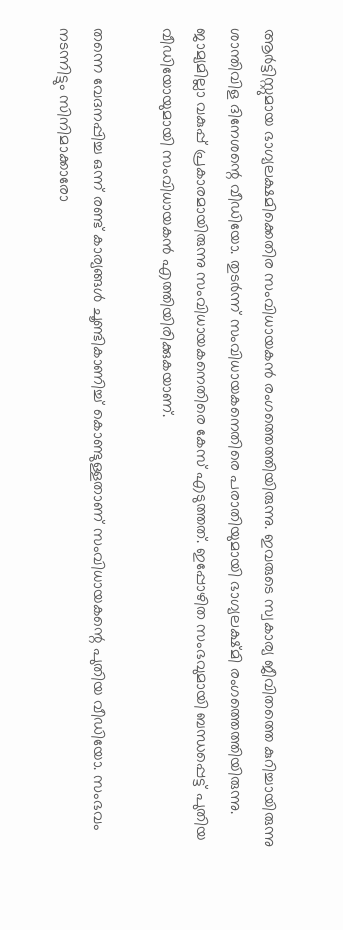ആർട്ടിസ്റ്റുമായ ഭാഗ്യലക്ഷമിക്കെതിര സംവിധായകൻ രംഗത്തെത്തിയിരുന്നു. ഇവരുടെ സ്വകാര്യ ജീവിതത്തെ കുറിച്ചായിരുന്നു ശാന്തിവിള ദിനേശന്റെ വീഡിയോ. തുടർന്ന് സംവിധായകനെതിരെ പരാതിയുമായി ഭാഗ്യലക്ഷ്മി രംഗത്തെത്തിയിരുന്നു. ജാമ്യമില്ലാ വകുപ്പ് പ്രകാരമായിരുന്നു സംവിധായകനെതിരെ കേസ് എടുത്തത്. ഇപ്പോഴിത സംഭവുമായി ബന്ധപ്പെട്ട് പുതിയ വീഡിയോയുമായി സംവിധായകൻ എത്തിയിരിക്കുകയാണ്.

തന്നെ വേദനപ്പിച്ച ഒന്ന് രണ്ട് കാര്യങ്ങൾ ചൂണ്ടികാണിച്ച് കൊണ്ടുള്ളതാണ് സംവിധായകന്റെ പുതിയ വീഡിയോ. സംഭവം നടന്നിട്ടും സിനിമാക്കാരോ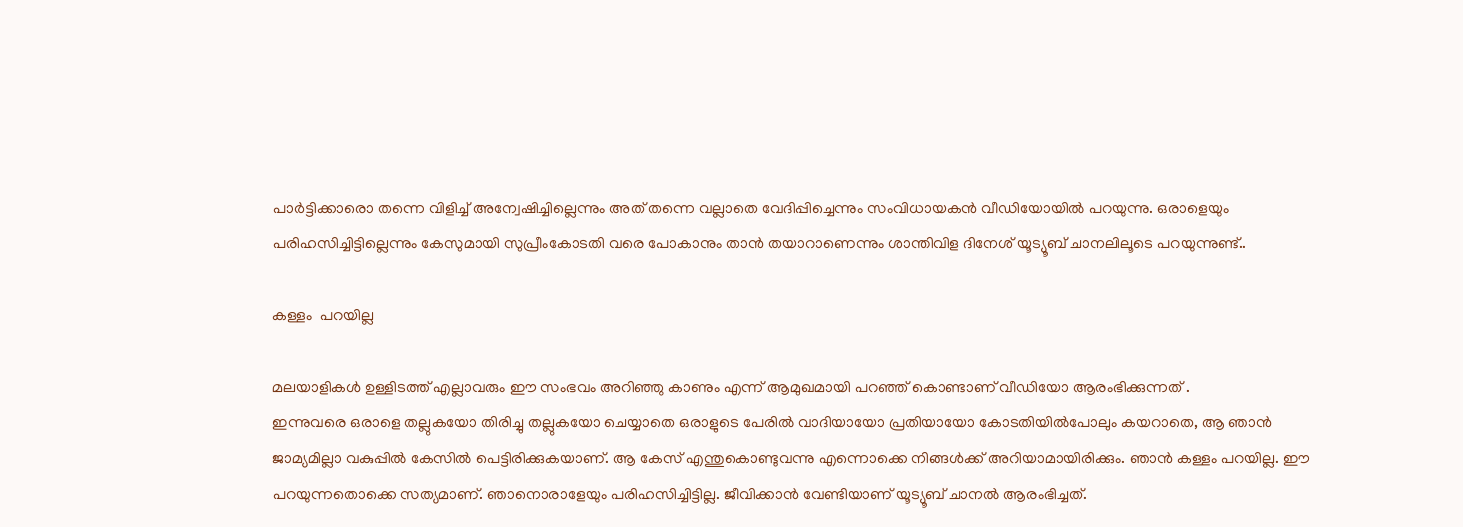പാർട്ടിക്കാരൊ തന്നെ വിളിച്ച് അന്വേഷിച്ചില്ലെന്നും അത് തന്നെ വല്ലാതെ വേദിപ്പിച്ചെന്നും സംവിധായകൻ വീഡിയോയിൽ പറയുന്നു. ഒരാളെയും പരിഹസിച്ചിട്ടില്ലെന്നും കേസുമായി സുപ്രീംകോടതി വരെ പോകാനും താൻ തയാറാണെന്നും ശാന്തിവിള ദിനേശ് യൂട്യൂബ് ചാനലിലൂടെ പറയുന്നുണ്ട്..

കള്ളം  പറയില്ല

മലയാളികൾ ഉള്ളിടത്ത് എല്ലാവരും ഈ സംഭവം അറിഞ്ഞു കാണും എന്ന് ആമുഖമായി പറഞ്ഞ് കൊണ്ടാണ് വീഡിയോ ആരംഭിക്കുന്നത് .
ഇന്നുവരെ ഒരാളെ തല്ലുകയോ തിരിച്ചു തല്ലുകയോ ചെയ്യാതെ ഒരാളുടെ പേരിൽ വാദിയായോ പ്രതിയായോ കോടതിയിൽപോലും കയറാതെ, ആ ഞാൻ ജാമ്യമില്ലാ വകുപ്പിൽ കേസിൽ പെട്ടിരിക്കുകയാണ്. ആ കേസ് എന്തുകൊണ്ടുവന്നു എന്നൊക്കെ നിങ്ങൾക്ക് അറിയാമായിരിക്കും. ഞാൻ കള്ളം പറയില്ല. ഈ പറയുന്നതൊക്കെ സത്യമാണ്. ഞാനൊരാളേയും പരിഹസിച്ചിട്ടില്ല. ജീവിക്കാൻ വേണ്ടിയാണ് യൂട്യൂബ് ചാനൽ ആരംഭിച്ചത്.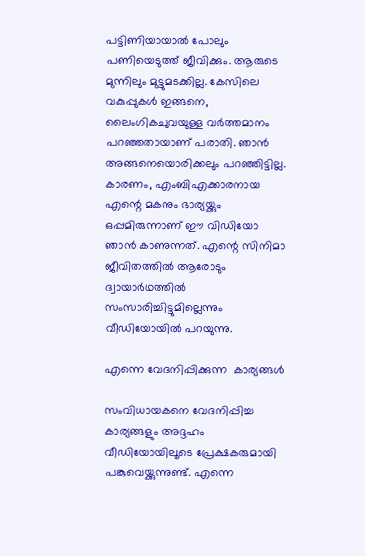പട്ടിണിയായാൽ പോലും പണിയെടുത്ത് ജീവിക്കും. ആരുടെ മുന്നിലും മുട്ടുമടക്കില്ല. കേസിലെ വകുപ്പുകള്‍ ഇങ്ങനെ, ലൈംഗികചുവയുള്ള വർത്തമാനം പറഞ്ഞതായാണ് പരാതി. ഞാൻ അങ്ങനെയൊരിക്കലും പറഞ്ഞിട്ടില്ല. കാരണം, എംബിഎക്കാരനായ എന്റെ മകനും ഭാര്യയ്ക്കും ഒപ്പമിരുന്നാണ് ഈ വിഡിയോ ഞാൻ കാണുന്നത്. എന്റെ സിനിമാ ജീവിതത്തിൽ ആരോടും ദ്വായാർഥത്തിൽ സംസാരിച്ചിട്ടുമില്ലെന്നും വീഡിയോയിൽ പറയുന്നു.

എന്നെ വേദനിപ്പിക്കുന്ന  കാര്യങ്ങൾ

സംവിധായകനെ വേദനിപ്പിച്ച കാര്യങ്ങളും അദ്ദഹം വീഡിയോയിലൂടെ പ്രേക്ഷകരുമായി പങ്കുവെയ്ക്കുന്നുണ്ട്. എന്നെ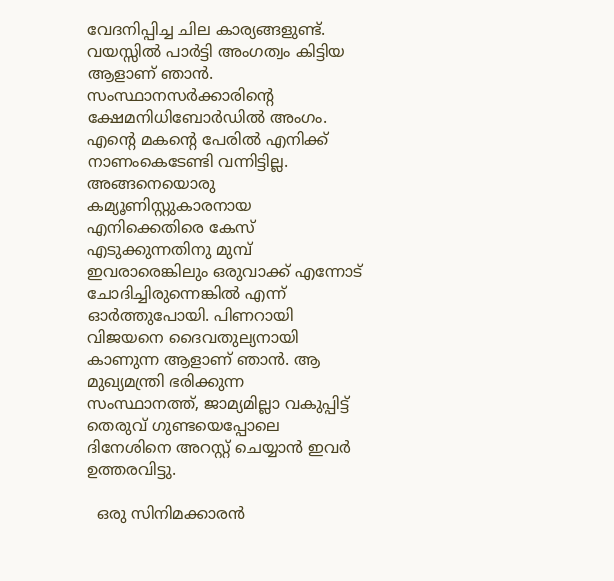വേദനിപ്പിച്ച ചില കാര്യങ്ങളുണ്ട്. വയസ്സിൽ പാർട്ടി അംഗത്വം കിട്ടിയ ആളാണ് ഞാൻ. സംസ്ഥാനസർക്കാരിന്റെ ക്ഷേമനിധിബോർഡിൽ അംഗം. എന്റെ മകന്റെ പേരിൽ എനിക്ക് നാണംകെടേണ്ടി വന്നിട്ടില്ല. അങ്ങനെയൊരു കമ്യൂണിസ്റ്റുകാരനായ എനിക്കെതിരെ കേസ് എടുക്കുന്നതിനു മുമ്പ് ഇവരാരെങ്കിലും ഒരുവാക്ക് എന്നോട് ചോദിച്ചിരുന്നെങ്കിൽ എന്ന് ഓർത്തുപോയി. പിണറായി വിജയനെ ദൈവതുല്യനായി കാണുന്ന ആളാണ് ഞാൻ. ആ മുഖ്യമന്ത്രി ഭരിക്കുന്ന സംസ്ഥാനത്ത്, ജാമ്യമില്ലാ വകുപ്പിട്ട് തെരുവ് ഗുണ്ടയെപ്പോലെ ദിനേശിനെ അറസ്റ്റ് ചെയ്യാൻ ഇവർ ഉത്തരവിട്ടു.

  ഒരു സിനിമക്കാരൻ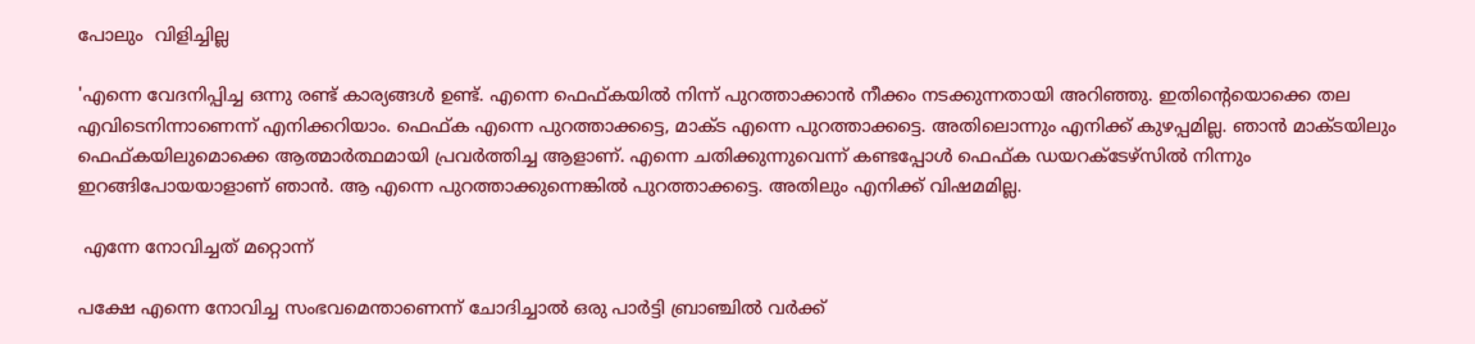പോലും  വിളിച്ചില്ല

'എന്നെ വേദനിപ്പിച്ച ഒന്നു രണ്ട് കാര്യങ്ങൾ ഉണ്ട്. എന്നെ ഫെഫ്കയിൽ നിന്ന് പുറത്താക്കാൻ നീക്കം നടക്കുന്നതായി അറിഞ്ഞു. ഇതിന്റെയൊക്കെ തല എവിടെനിന്നാണെന്ന് എനിക്കറിയാം. ഫെഫ്ക എന്നെ പുറത്താക്കട്ടെ, മാക്ട എന്നെ പുറത്താക്കട്ടെ. അതിലൊന്നും എനിക്ക് കുഴപ്പമില്ല. ഞാൻ മാക്ടയിലും ഫെഫ്കയിലുമൊക്കെ ആത്മാർത്ഥമായി പ്രവർത്തിച്ച ആളാണ്. എന്നെ ചതിക്കുന്നുവെന്ന് കണ്ടപ്പോൾ ഫെഫ്ക ഡയറക്ടേഴ്സിൽ നിന്നും ഇറങ്ങിപോയയാളാണ് ഞാൻ. ആ എന്നെ പുറത്താക്കുന്നെങ്കിൽ പുറത്താക്കട്ടെ. അതിലും എനിക്ക് വിഷമമില്ല.

 എന്നേ നോവിച്ചത് മറ്റൊന്ന്

പക്ഷേ എന്നെ നോവിച്ച സംഭവമെന്താണെന്ന് ചോദിച്ചാൽ ഒരു പാർട്ടി ബ്രാഞ്ചിൽ വർക്ക്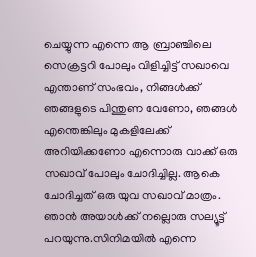ചെയ്യുന്ന എന്നെ ആ ബ്രാഞ്ചിലെ സെക്രട്ടറി പോലും വിളിച്ചിട്ട് സഖാവെ എന്താണ് സംഭവം, നിങ്ങൾക്ക് ഞങ്ങളുടെ പിന്തുണ വേണോ, ഞങ്ങൾ എന്തെങ്കിലും മുകളിലേക്ക് അറിയിക്കണോ എന്നൊരു വാക്ക് ഒരു സഖാവ് പോലും ചോദിച്ചില്ല. ആകെ ചോദിച്ചത് ഒരു യുവ സഖാവ് മാത്രം. ഞാൻ അയാൾക്ക് നല്ലൊരു സല്യൂട്ട് പറയുന്നു.സിനിമയിൽ എന്നെ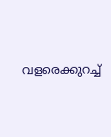വളരെക്കുറച്ച്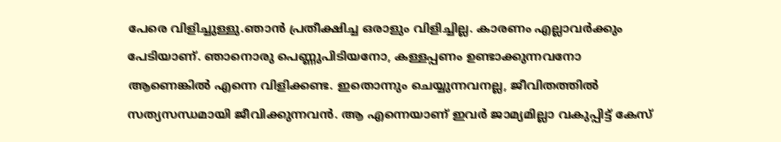പേരെ വിളിച്ചുള്ളു.ഞാൻ പ്രതീക്ഷിച്ച ഒരാളും വിളിച്ചില്ല. കാരണം എല്ലാവർക്കും പേടിയാണ്. ഞാനൊരു പെണ്ണുപിടിയനോ, കള്ളപ്പണം ഉണ്ടാക്കുന്നവനോ ആണെങ്കിൽ എന്നെ വിളിക്കണ്ട. ഇതൊന്നും ചെയ്യുന്നവനല്ല, ജീവിതത്തിൽ സത്യസന്ധമായി ജീവിക്കുന്നവൻ. ആ എന്നെയാണ് ഇവർ ജാമ്യമില്ലാ വകുപ്പിട്ട് കേസ്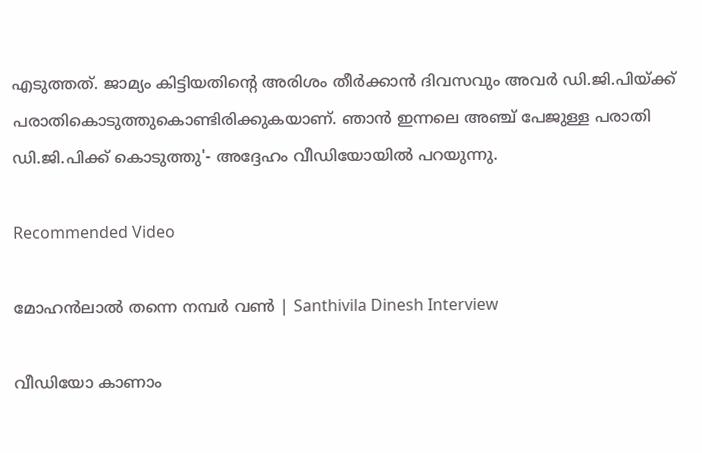എടുത്തത്. ജാമ്യം കിട്ടിയതിന്റെ അരിശം തീർക്കാൻ ദിവസവും അവർ ഡി.ജി.പിയ്ക്ക് പരാതികൊടുത്തുകൊണ്ടിരിക്കുകയാണ്. ഞാൻ ഇന്നലെ അഞ്ച് പേജുള്ള പരാതി ഡി.ജി.പിക്ക് കൊടുത്തു'- അദ്ദേഹം വീഡിയോയിൽ പറയുന്നു.

Recommended Video

മോഹൻലാൽ തന്നെ നമ്പർ വൺ | Santhivila Dinesh Interview

വീഡിയോ കാണാം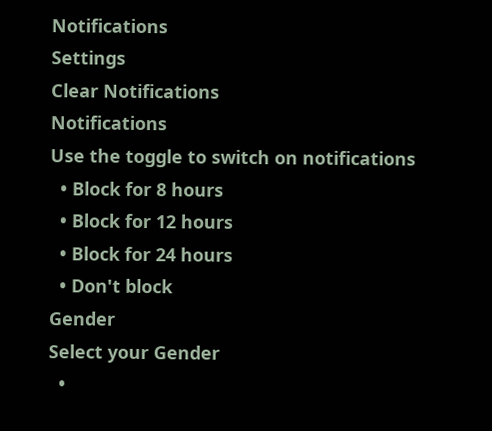Notifications
Settings
Clear Notifications
Notifications
Use the toggle to switch on notifications
  • Block for 8 hours
  • Block for 12 hours
  • Block for 24 hours
  • Don't block
Gender
Select your Gender
  •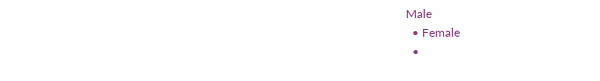Male
  • Female
  •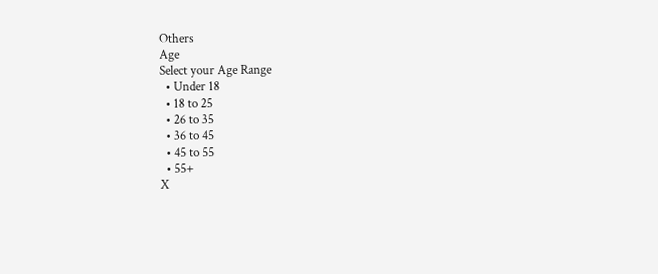Others
Age
Select your Age Range
  • Under 18
  • 18 to 25
  • 26 to 35
  • 36 to 45
  • 45 to 55
  • 55+
X